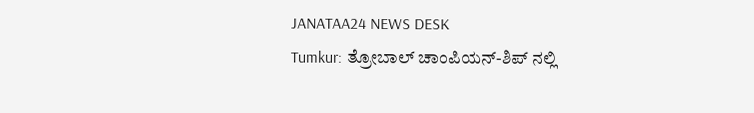JANATAA24 NEWS DESK
Tumkur: ತ್ರೋಬಾಲ್ ಚಾಂಪಿಯನ್-ಶಿಪ್ ನಲ್ಲಿ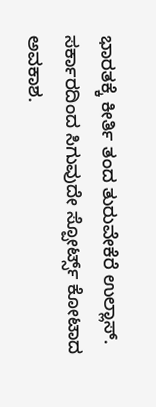ಭಾರತಕ್ಕೆ ಕೀರ್ತಿ ತಂದ ತುರುವೇಕೆರೆ ಉಲ್ಲಾಸ್. ಸರ್ಕಾರದಿಂದ ಸಿಗುವುದೇ ಸ್ಪೋರ್ಟ್ಸ್ ಕೋಟಾದ ಅವಕಾಶ.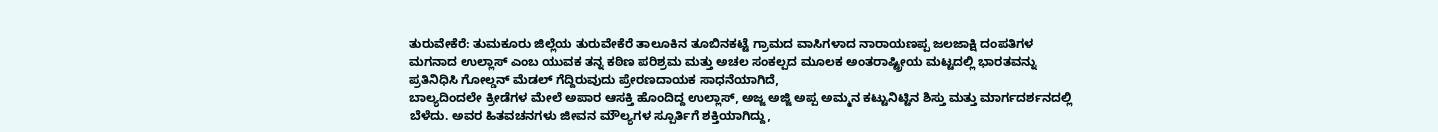ತುರುವೇಕೆರೆ: ತುಮಕೂರು ಜಿಲ್ಲೆಯ ತುರುವೇಕೆರೆ ತಾಲೂಕಿನ ತೂಬಿನಕಟ್ಟೆ ಗ್ರಾಮದ ವಾಸಿಗಳಾದ ನಾರಾಯಣಪ್ಪ ಜಲಜಾಕ್ಷಿ ದಂಪತಿಗಳ ಮಗನಾದ ಉಲ್ಲಾಸ್ ಎಂಬ ಯುವಕ ತನ್ನ ಕಠಿಣ ಪರಿಶ್ರಮ ಮತ್ತು ಅಚಲ ಸಂಕಲ್ಪದ ಮೂಲಕ ಅಂತರಾಷ್ಟ್ರೀಯ ಮಟ್ಟದಲ್ಲಿ ಭಾರತವನ್ನು ಪ್ರತಿನಿಧಿಸಿ ಗೋಲ್ಡನ್ ಮೆಡಲ್ ಗೆದ್ದಿರುವುದು ಪ್ರೇರಣದಾಯಕ ಸಾಧನೆಯಾಗಿದೆ,
ಬಾಲ್ಯದಿಂದಲೇ ಕ್ರೀಡೆಗಳ ಮೇಲೆ ಅಪಾರ ಆಸಕ್ತಿ ಹೊಂದಿದ್ದ ಉಲ್ಲಾಸ್, ಅಜ್ಜ ಅಜ್ಜಿ ಅಪ್ಪ ಅಮ್ಮನ ಕಟ್ಟುನಿಟ್ಟಿನ ಶಿಸ್ತು ಮತ್ತು ಮಾರ್ಗದರ್ಶನದಲ್ಲಿ ಬೆಳೆದು. ಅವರ ಹಿತವಚನಗಳು ಜೀವನ ಮೌಲ್ಯಗಳ ಸ್ಪೂರ್ತಿಗೆ ಶಕ್ತಿಯಾಗಿದ್ದು,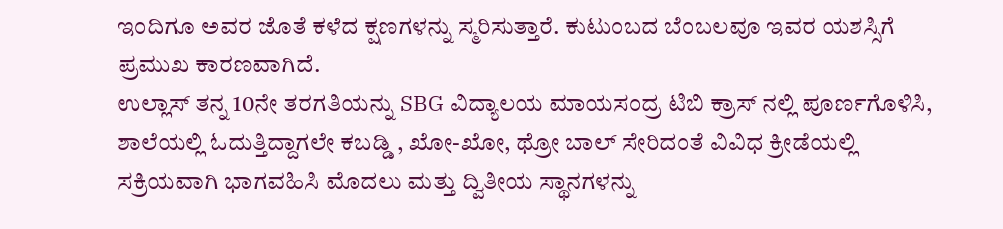ಇಂದಿಗೂ ಅವರ ಜೊತೆ ಕಳೆದ ಕ್ಷಣಗಳನ್ನು ಸ್ಮರಿಸುತ್ತಾರೆ. ಕುಟುಂಬದ ಬೆಂಬಲವೂ ಇವರ ಯಶಸ್ಸಿಗೆ ಪ್ರಮುಖ ಕಾರಣವಾಗಿದೆ.
ಉಲ್ಲಾಸ್ ತನ್ನ 10ನೇ ತರಗತಿಯನ್ನು SBG ವಿದ್ಯಾಲಯ ಮಾಯಸಂದ್ರ ಟಿಬಿ ಕ್ರಾಸ್ ನಲ್ಲಿ ಪೂರ್ಣಗೊಳಿಸಿ, ಶಾಲೆಯಲ್ಲಿ ಓದುತ್ತಿದ್ದಾಗಲೇ ಕಬಡ್ಡಿ , ಖೋ-ಖೋ, ಥ್ರೋ ಬಾಲ್ ಸೇರಿದಂತೆ ವಿವಿಧ ಕ್ರೀಡೆಯಲ್ಲಿ ಸಕ್ರಿಯವಾಗಿ ಭಾಗವಹಿಸಿ ಮೊದಲು ಮತ್ತು ದ್ವಿತೀಯ ಸ್ಥಾನಗಳನ್ನು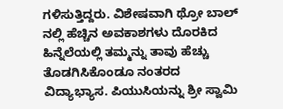ಗಳಿಸುತ್ತಿದ್ದರು. ವಿಶೇಷವಾಗಿ ಥ್ರೋ ಬಾಲ್ ನಲ್ಲಿ ಹೆಚ್ಚಿನ ಅವಕಾಶಗಳು ದೊರಕಿದ ಹಿನ್ನೆಲೆಯಲ್ಲಿ ತಮ್ಮನ್ನು ತಾವು ಹೆಚ್ಚು ತೊಡಗಿಸಿಕೊಂಡೂ ನಂತರದ ವಿದ್ಯಾಭ್ಯಾಸ. ಪಿಯುಸಿಯನ್ನು ಶ್ರೀ ಸ್ವಾಮಿ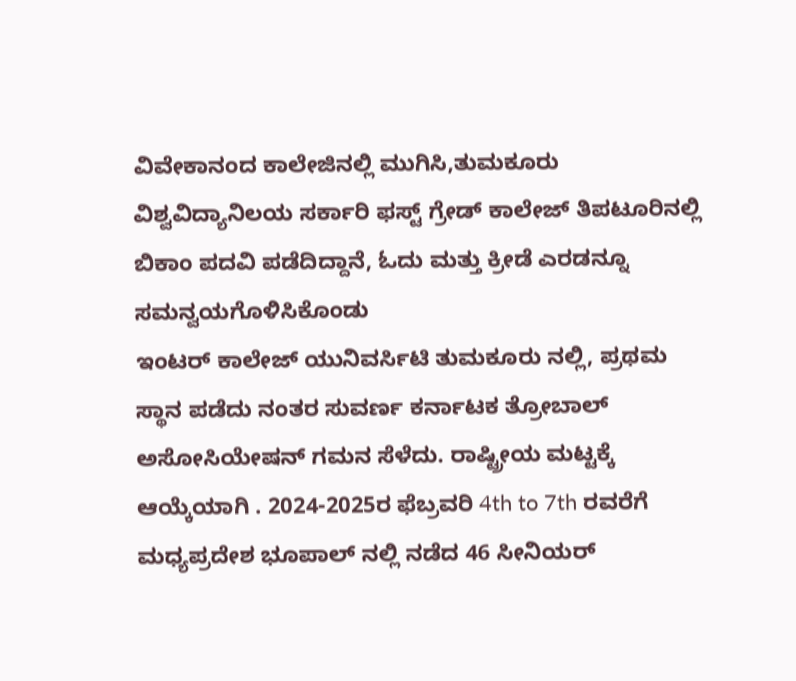ವಿವೇಕಾನಂದ ಕಾಲೇಜಿನಲ್ಲಿ ಮುಗಿಸಿ,ತುಮಕೂರು ವಿಶ್ವವಿದ್ಯಾನಿಲಯ ಸರ್ಕಾರಿ ಫಸ್ಟ್ ಗ್ರೇಡ್ ಕಾಲೇಜ್ ತಿಪಟೂರಿನಲ್ಲಿ ಬಿಕಾಂ ಪದವಿ ಪಡೆದಿದ್ದಾನೆ, ಓದು ಮತ್ತು ಕ್ರೀಡೆ ಎರಡನ್ನೂ ಸಮನ್ವಯಗೊಳಿಸಿಕೊಂಡು
ಇಂಟರ್ ಕಾಲೇಜ್ ಯುನಿವರ್ಸಿಟಿ ತುಮಕೂರು ನಲ್ಲಿ, ಪ್ರಥಮ ಸ್ಥಾನ ಪಡೆದು ನಂತರ ಸುವರ್ಣ ಕರ್ನಾಟಕ ತ್ರೋಬಾಲ್ ಅಸೋಸಿಯೇಷನ್ ಗಮನ ಸೆಳೆದು. ರಾಷ್ಟ್ರೀಯ ಮಟ್ಟಕ್ಕೆ ಆಯ್ಕೆಯಾಗಿ . 2024-2025ರ ಫೆಬ್ರವರಿ 4th to 7th ರವರೆಗೆ ಮಧ್ಯಪ್ರದೇಶ ಭೂಪಾಲ್ ನಲ್ಲಿ ನಡೆದ 46 ಸೀನಿಯರ್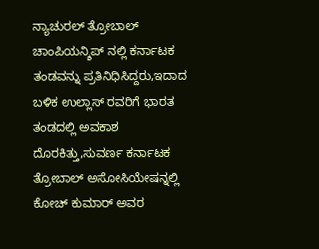ನ್ಯಾಚುರಲ್ ತ್ರೋಬಾಲ್ ಚಾಂಪಿಯನ್ಶಿಪ್ ನಲ್ಲಿ ಕರ್ನಾಟಕ ತಂಡವನ್ನು ಪ್ರತಿನಿಧಿಸಿದ್ದರು,ಇದಾದ ಬಳಿಕ ಉಲ್ಲಾಸ್ ರವರಿಗೆ ಭಾರತ ತಂಡದಲ್ಲಿ ಅವಕಾಶ ದೊರಕಿತ್ತು,ಸುವರ್ಣ ಕರ್ನಾಟಕ ತ್ರೋಬಾಲ್ ಅಸೋಸಿಯೇಷನ್ನಲ್ಲಿ ಕೋಚ್ ಕುಮಾರ್ ಅವರ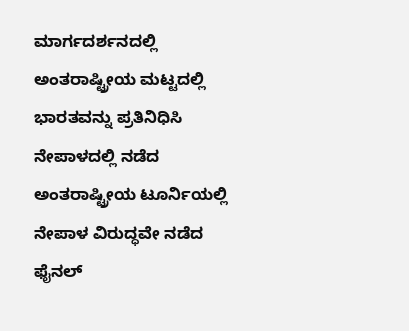ಮಾರ್ಗದರ್ಶನದಲ್ಲಿ ಅಂತರಾಷ್ಟ್ರೀಯ ಮಟ್ಟದಲ್ಲಿ ಭಾರತವನ್ನು ಪ್ರತಿನಿಧಿಸಿ ನೇಪಾಳದಲ್ಲಿ ನಡೆದ ಅಂತರಾಷ್ಟ್ರೀಯ ಟೂರ್ನಿಯಲ್ಲಿ ನೇಪಾಳ ವಿರುದ್ಧವೇ ನಡೆದ ಫೈನಲ್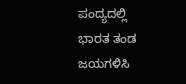ಪಂದ್ಯದಲ್ಲಿ ಭಾರತ ತಂಡ ಜಯಗಳಿಸಿ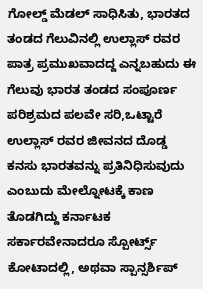ಗೋಲ್ಡ್ ಮೆಡಲ್ ಸಾಧಿಸಿತು, ಭಾರತದ ತಂಡದ ಗೆಲುವಿನಲ್ಲಿ ಉಲ್ಲಾಸ್ ರವರ ಪಾತ್ರ ಪ್ರಮುಖವಾದದ್ದ ಎನ್ನಬಹುದು ಈ ಗೆಲುವು ಭಾರತ ತಂಡದ ಸಂಪೂರ್ಣ ಪರಿಶ್ರಮದ ಪಲವೇ ಸರಿ,ಒಟ್ಟಾರೆ ಉಲ್ಲಾಸ್ ರವರ ಜೀವನದ ದೊಡ್ಡ ಕನಸು ಭಾರತವನ್ನು ಪ್ರತಿನಿಧಿಸುವುದು ಎಂಬುದು ಮೇಲ್ನೋಟಕ್ಕೆ ಕಾಣ ತೊಡಗಿದ್ದು ಕರ್ನಾಟಕ ಸರ್ಕಾರವೇನಾದರೂ ಸ್ಪೋರ್ಟ್ಸ್ ಕೋಟಾದಲ್ಲಿ, ಅಥವಾ ಸ್ಪಾನ್ಸರ್ಶಿಪ್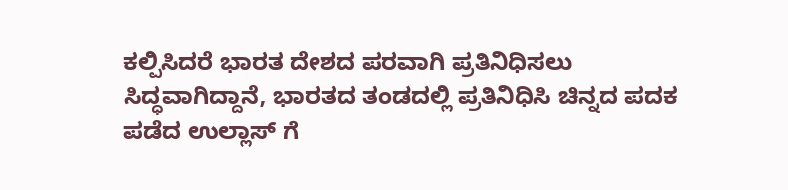ಕಲ್ಪಿಸಿದರೆ ಭಾರತ ದೇಶದ ಪರವಾಗಿ ಪ್ರತಿನಿಧಿಸಲು ಸಿದ್ಧವಾಗಿದ್ದಾನೆ, ಭಾರತದ ತಂಡದಲ್ಲಿ ಪ್ರತಿನಿಧಿಸಿ ಚಿನ್ನದ ಪದಕ ಪಡೆದ ಉಲ್ಲಾಸ್ ಗೆ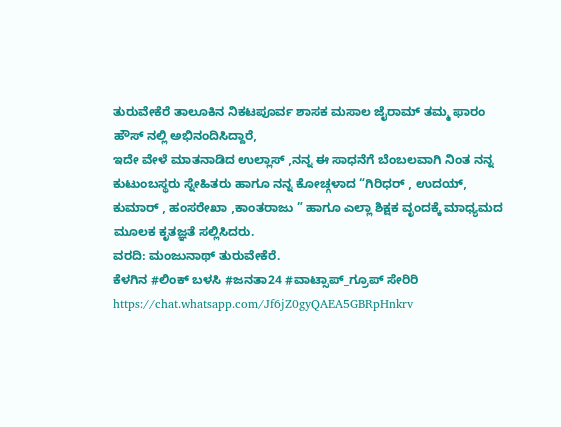ತುರುವೇಕೆರೆ ತಾಲೂಕಿನ ನಿಕಟಪೂರ್ವ ಶಾಸಕ ಮಸಾಲ ಜೈರಾಮ್ ತಮ್ಮ ಫಾರಂ ಹೌಸ್ ನಲ್ಲಿ ಅಭಿನಂದಿಸಿದ್ದಾರೆ,
ಇದೇ ವೇಳೆ ಮಾತನಾಡಿದ ಉಲ್ಲಾಸ್ ,ನನ್ನ ಈ ಸಾಧನೆಗೆ ಬೆಂಬಲವಾಗಿ ನಿಂತ ನನ್ನ ಕುಟುಂಬಸ್ಥರು ಸ್ನೇಹಿತರು ಹಾಗೂ ನನ್ನ ಕೋಚ್ಗಳಾದ “ಗಿರಿಧರ್ , ಉದಯ್, ಕುಮಾರ್ , ಹಂಸರೇಖಾ ,ಕಾಂತರಾಜು ” ಹಾಗೂ ಎಲ್ಲಾ ಶಿಕ್ಷಕ ವೃಂದಕ್ಕೆ ಮಾಧ್ಯಮದ ಮೂಲಕ ಕೃತಜ್ಞತೆ ಸಲ್ಲಿಸಿದರು.
ವರದಿ: ಮಂಜುನಾಥ್ ತುರುವೇಕೆರೆ.
ಕೆಳಗಿನ #ಲಿಂಕ್ ಬಳಸಿ #ಜನತಾ24 #ವಾಟ್ಸಾಪ್_ಗ್ರೂಪ್ ಸೇರಿರಿ https://chat.whatsapp.com/Jf6jZ0gyQAEA5GBRpHnkrv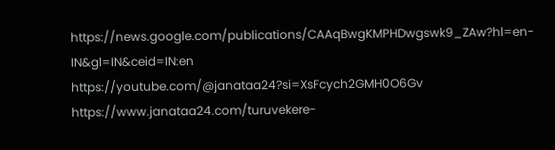https://news.google.com/publications/CAAqBwgKMPHDwgswk9_ZAw?hl=en-IN&gl=IN&ceid=IN:en
https://youtube.com/@janataa24?si=XsFcych2GMH0O6Gv
https://www.janataa24.com/turuvekere-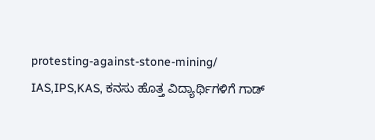protesting-against-stone-mining/
IAS,IPS,KAS, ಕನಸು ಹೊತ್ತ ವಿದ್ಯಾರ್ಥಿಗಳಿಗೆ ಗಾಡ್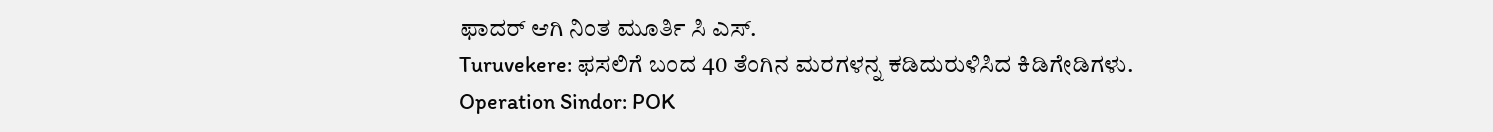ಫಾದರ್ ಆಗಿ ನಿಂತ ಮೂರ್ತಿ ಸಿ ಎಸ್.
Turuvekere: ಫಸಲಿಗೆ ಬಂದ 40 ತೆಂಗಿನ ಮರಗಳನ್ನ ಕಡಿದುರುಳಿಸಿದ ಕಿಡಿಗೇಡಿಗಳು.
Operation Sindor: POK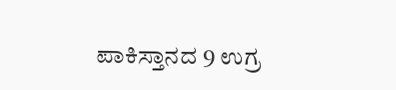ಪಾಕಿಸ್ತಾನದ 9 ಉಗ್ರ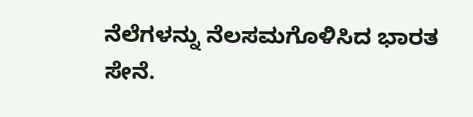ನೆಲೆಗಳನ್ನು ನೆಲಸಮಗೊಳಿಸಿದ ಭಾರತ ಸೇನೆ.